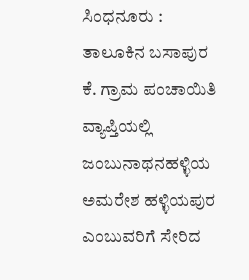ಸಿಂಧನೂರು : ತಾಲೂಕಿನ ಬಸಾಪುರ ಕೆ. ಗ್ರಾಮ ಪಂಚಾಯಿತಿ ವ್ಯಾಪ್ತಿಯಲ್ಲಿ ಜಂಬುನಾಥನಹಳ್ಳಿಯ ಅಮರೇಶ ಹಳ್ಳಿಯಪುರ ಎಂಬುವರಿಗೆ ಸೇರಿದ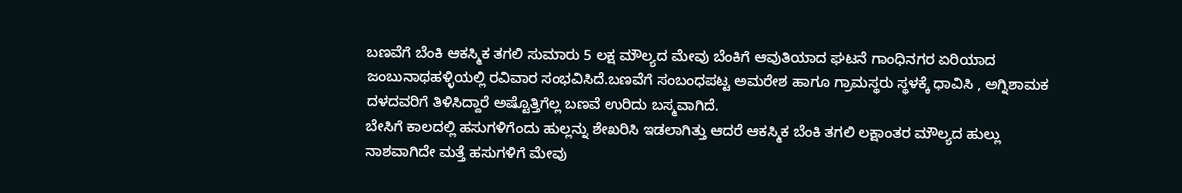ಬಣವೆಗೆ ಬೆಂಕಿ ಆಕಸ್ಮಿಕ ತಗಲಿ ಸುಮಾರು 5 ಲಕ್ಷ ಮೌಲ್ಯದ ಮೇವು ಬೆಂಕಿಗೆ ಆವುತಿಯಾದ ಘಟನೆ ಗಾಂಧಿನಗರ ಏರಿಯಾದ ಜಂಬುನಾಥಹಳ್ಳಿಯಲ್ಲಿ ರವಿವಾರ ಸಂಭವಿಸಿದೆ.ಬಣವೆಗೆ ಸಂಬಂಧಪಟ್ಟ ಅಮರೇಶ ಹಾಗೂ ಗ್ರಾಮಸ್ಥರು ಸ್ಥಳಕ್ಕೆ ಧಾವಿಸಿ , ಅಗ್ನಿಶಾಮಕ ದಳದವರಿಗೆ ತಿಳಿಸಿದ್ದಾರೆ ಅಷ್ಟೊತ್ತಿಗೆಲ್ಲ ಬಣವೆ ಉರಿದು ಬಸ್ಮವಾಗಿದೆ.
ಬೇಸಿಗೆ ಕಾಲದಲ್ಲಿ ಹಸುಗಳಿಗೆಂದು ಹುಲ್ಲನ್ನು ಶೇಖರಿಸಿ ಇಡಲಾಗಿತ್ತು ಆದರೆ ಆಕಸ್ಮಿಕ ಬೆಂಕಿ ತಗಲಿ ಲಕ್ಷಾಂತರ ಮೌಲ್ಯದ ಹುಲ್ಲು ನಾಶವಾಗಿದೇ ಮತ್ತೆ ಹಸುಗಳಿಗೆ ಮೇವು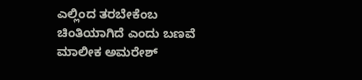ಎಲ್ಲಿಂದ ತರಬೇಕೆಂಬ ಚಿಂತಿಯಾಗಿದೆ ಎಂದು ಬಣವೆ ಮಾಲೀಕ ಅಮರೇಶ್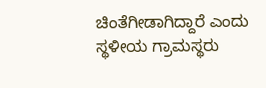ಚಿಂತೆಗೀಡಾಗಿದ್ದಾರೆ ಎಂದು ಸ್ಥಳೀಯ ಗ್ರಾಮಸ್ಥರು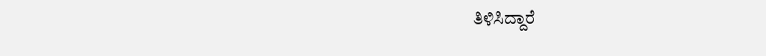ತಿಳಿಸಿದ್ದಾರೆ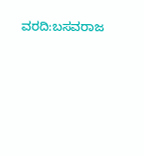ವರದಿ:ಬಸವರಾಜ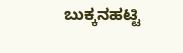ಬುಕ್ಕನಹಟ್ಟಿ